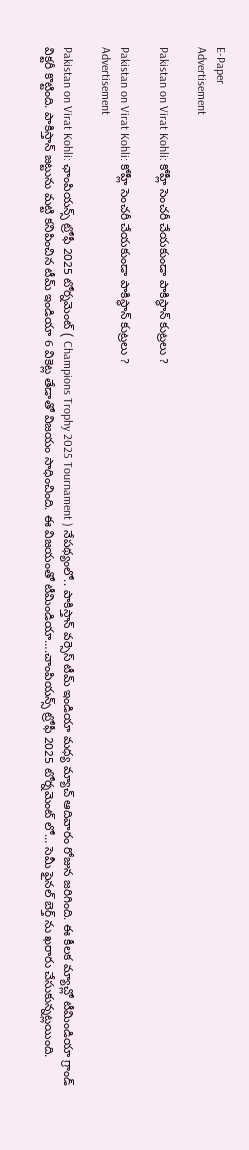E-Paper
Advertisement

Pakistan on Virat Kohli: కోహ్లీ సెంచరీ చేయకుండా పాకిస్థాన్‌ కుట్రలు ?

Pakistan on Virat Kohli: కోహ్లీ సెంచరీ చేయకుండా పాకిస్థాన్‌ కుట్రలు ?
Advertisement

Pakistan on Virat Kohli: ఛాంపియన్స్ ట్రోఫీ 2025 టోర్నమెంట్ ( Champions Trophy 2025 Tournament ) నేపథ్యంలో.. పాకిస్తాన్ వర్సెస్ టీమ్ ఇండియా మధ్య మ్యాచ్ ఆదివారం రోజున జరిగింది. ఈ కీలక మ్యాచ్లో టీమిండియా గ్రాండ్ విక్టరీ కొట్టింది. పాకిస్తాన్ జట్టును మట్టి కనిపించిన టీమ్ ఇండియా 6 వికెట్ల తేడాతో విజయం సాధించింది. ఈ విజయంతో టీమిండియా….చాంపియన్స్ ట్రోఫీ 2025 టోర్నమెంట్ లో… సెమీ ఫైనల్ బెర్త్ ను ఖరారు చేసుకున్నట్లయింది.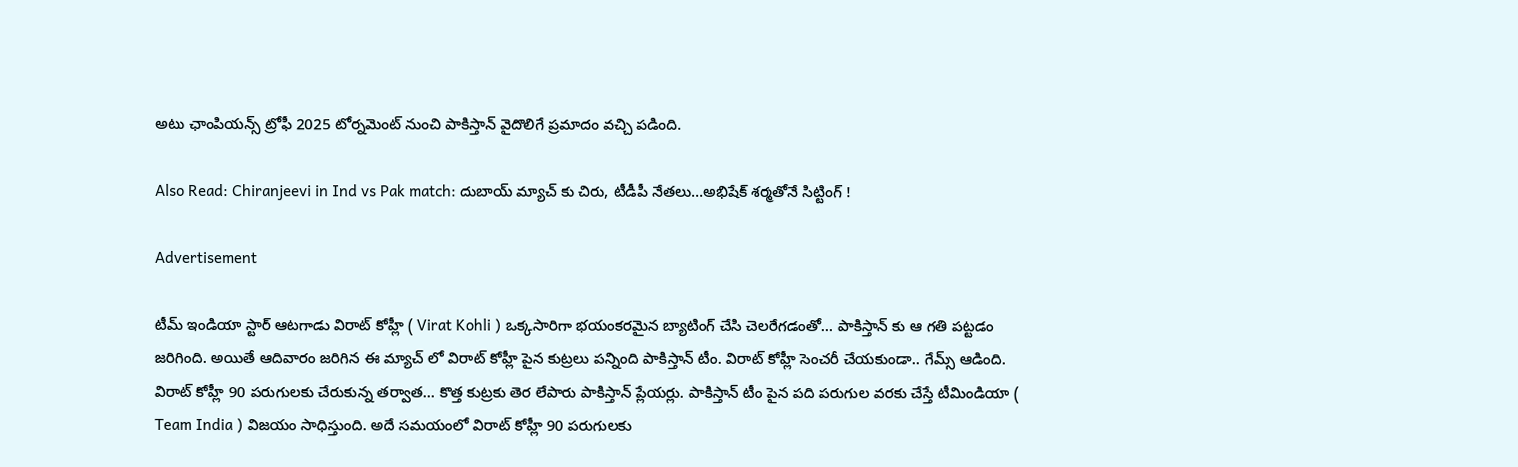అటు ఛాంపియన్స్ ట్రోఫీ 2025 టోర్నమెంట్ నుంచి పాకిస్తాన్ వైదొలిగే ప్రమాదం వచ్చి పడింది.

Also Read: Chiranjeevi in Ind vs Pak match: దుబాయ్‌ మ్యాచ్‌ కు చిరు, టీడీపీ నేతలు…అభిషేక్‌ శర్మతోనే సిట్టింగ్ !

Advertisement

టీమ్ ఇండియా స్టార్ ఆటగాడు విరాట్ కోహ్లీ ( Virat Kohli ) ఒక్కసారిగా భయంకరమైన బ్యాటింగ్ చేసి చెలరేగడంతో… పాకిస్తాన్ కు ఆ గతి పట్టడం జరిగింది. అయితే ఆదివారం జరిగిన ఈ మ్యాచ్ లో విరాట్ కోహ్లీ పైన కుట్రలు పన్నింది పాకిస్తాన్ టీం. విరాట్ కోహ్లీ సెంచరీ చేయకుండా.. గేమ్స్ ఆడింది. విరాట్ కోహ్లీ 90 పరుగులకు చేరుకున్న తర్వాత… కొత్త కుట్రకు తెర లేపారు పాకిస్తాన్ ప్లేయర్లు. పాకిస్తాన్ టీం పైన పది పరుగుల వరకు చేస్తే టీమిండియా ( Team India ) విజయం సాధిస్తుంది. అదే సమయంలో విరాట్ కోహ్లీ 90 పరుగులకు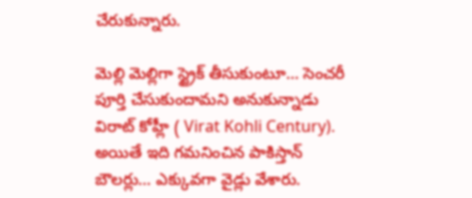చేరుకున్నారు.

మెల్లి మెల్లిగా స్ట్రైక్ తీసుకుంటూ… సెంచరీ పూర్తి చేసుకుందామని అనుకున్నాడు విరాట్ కోహ్లీ ( Virat Kohli Century). అయితే ఇది గమనించిన పాకిస్తాన్ బౌలర్లు… ఎక్కువగా వైడ్లు వేశారు.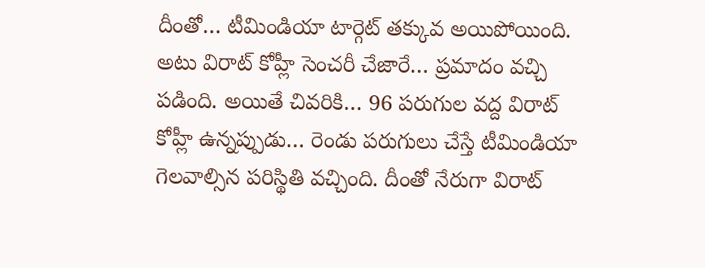దీంతో… టీమిండియా టార్గెట్ తక్కువ అయిపోయింది. అటు విరాట్ కోహ్లీ సెంచరీ చేజారే… ప్రమాదం వచ్చి పడింది. అయితే చివరికి… 96 పరుగుల వద్ద విరాట్ కోహ్లీ ఉన్నప్పుడు… రెండు పరుగులు చేస్తే టీమిండియా గెలవాల్సిన పరిస్థితి వచ్చింది. దీంతో నేరుగా విరాట్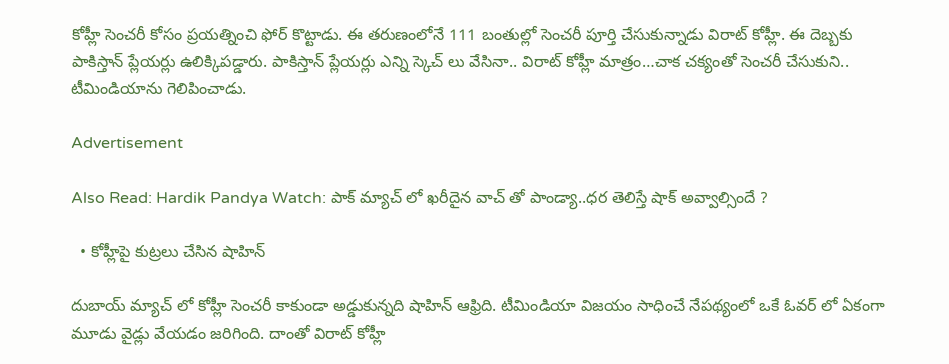కోహ్లీ సెంచరీ కోసం ప్రయత్నించి ఫోర్ కొట్టాడు. ఈ తరుణంలోనే 111 బంతుల్లో సెంచరీ పూర్తి చేసుకున్నాడు విరాట్ కోహ్లీ. ఈ దెబ్బకు పాకిస్తాన్ ప్లేయర్లు ఉలిక్కిపడ్డారు. పాకిస్తాన్ ప్లేయర్లు ఎన్ని స్కెచ్‌ లు వేసినా.. విరాట్‌ కోహ్లీ మాత్రం…చాక చక్యంతో సెంచరీ చేసుకుని.. టీమిండియాను గెలిపించాడు.

Advertisement

Also Read: Hardik Pandya Watch: పాక్ మ్యాచ్ లో ఖరీదైన వాచ్ తో పాండ్యా..ధర తెలిస్తే షాక్ అవ్వాల్సిందే ?

  • కోహ్లీపై కుట్రలు చేసిన షాహిన్‌

దుబాయ్ మ్యాచ్ లో కోహ్లీ సెంచరీ కాకుండా అడ్డుకున్నది షాహిన్ ఆఫ్రిది. టీమిండియా విజయం సాధించే నేపథ్యంలో ఒకే ఓవర్ లో ఏకంగా మూడు వైడ్లు వేయడం జరిగింది. దాంతో విరాట్ కోహ్లీ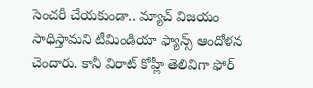సెంచరీ చేయకుండా.. మ్యాచ్ విజయం సాధిస్తామని టీమిండియా ఫ్యాన్స్ ఆందోళన చెందారు. కానీ విరాట్‌ కోహ్లీ తెలివిగా ఫోర్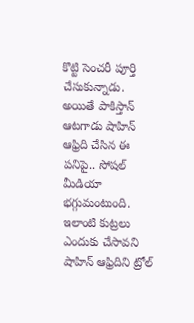కొట్టి సెంచరీ పూర్తి చేసుకున్నాడు. అయితే పాకిస్తాన్ ఆటగాడు షాహిన్ ఆఫ్రిది చేసిన ఈ పనిపై.. సోషల్ మీడియా భగ్గుమంటుంది. ఇలాంటి కుట్రలు ఎందుకు చేసావని షాహిన్ ఆఫ్రిదిని ట్రోల్‌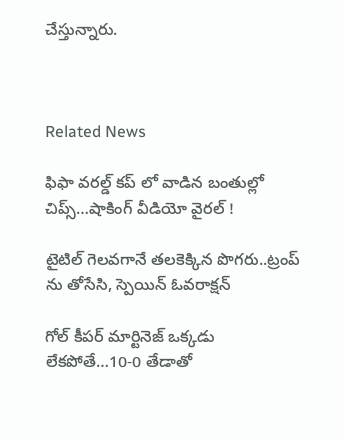చేస్తున్నారు.



Related News

ఫిఫా వ‌ర‌ల్డ్ క‌ప్ లో వాడిన‌ బంతుల్లో చిప్స్…షాకింగ్ వీడియో వైర‌ల్ !

టైటిల్ గెల‌వ‌గానే త‌ల‌కెక్కిన పొగ‌రు..ట్రంప్ ను తోసేసి, స్పెయిన్ ఓవ‌రాక్ష‌న్‌

గోల్ కీపర్ మార్టినెజ్ ఒక్క‌డు లేక‌పోతే…10-0 తేడాతో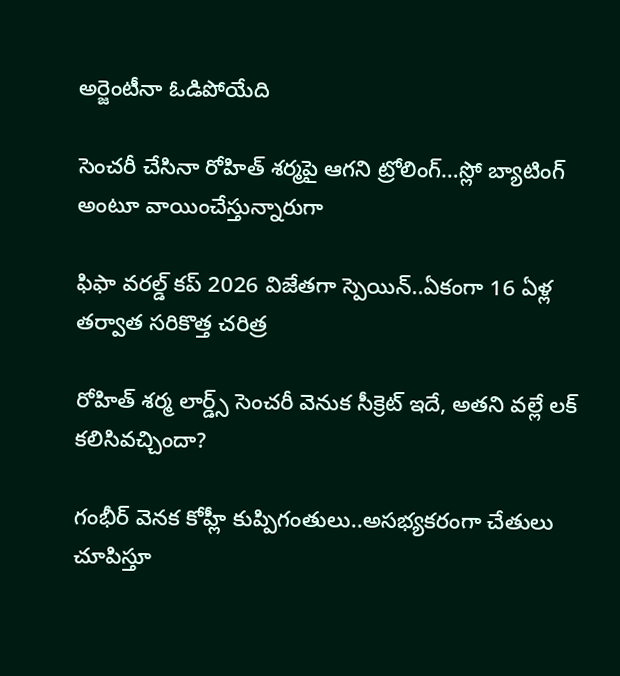అర్జెంటీనా ఓడిపోయేది

సెంచ‌రీ చేసినా రోహిత్ శ‌ర్మ‌పై ఆగ‌ని ట్రోలింగ్…స్లో బ్యాటింగ్ అంటూ వాయించేస్తున్నారుగా

ఫిఫా వ‌ర‌ల్డ్ క‌ప్ 2026 విజేతగా స్పెయిన్‌..ఏకంగా 16 ఏళ్ల త‌ర్వాత స‌రికొత్త చ‌రిత్ర‌

రోహిత్ శ‌ర్మ లార్డ్స్ సెంచ‌రీ వెనుక సీక్రెట్ ఇదే, అత‌ని వ‌ల్లే ల‌క్ క‌లిసివ‌చ్చిందా?

గంభీర్ వెనక కోహ్లీ కుప్పిగంతులు..అస‌భ్యక‌రంగా చేతులు చూపిస్తూ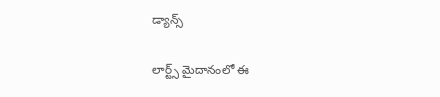డ్యాన్స్

లార్ట్స్ మైదానంలో ఈ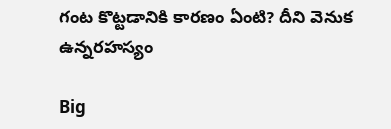గంట కొట్ట‌డానికి కార‌ణం ఏంటి? దీని వెనుక ఉన్న‌ర‌హ‌స్యం

Big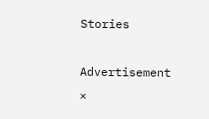Stories

Advertisement
×